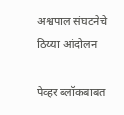अश्वपाल संघटनेचे ठिय्या आंदोलन

पेव्हर ब्लॉकबाबत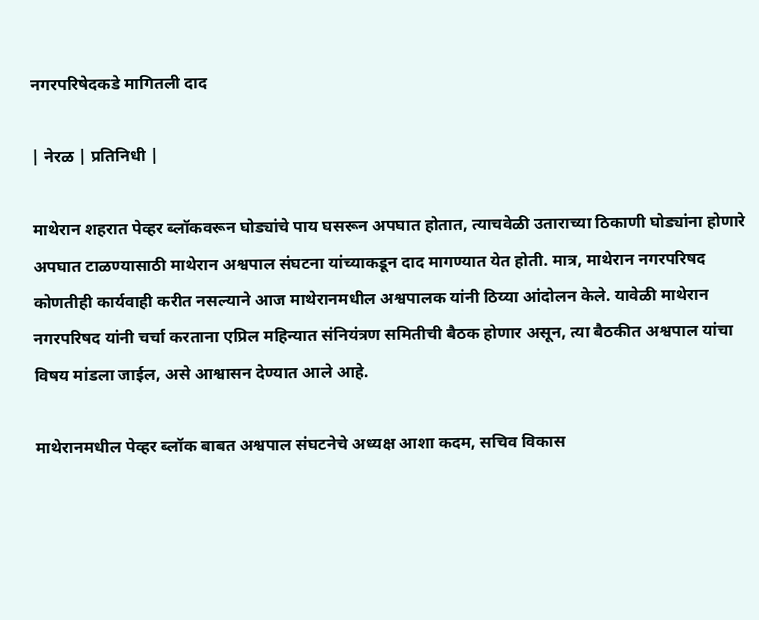नगरपरिषेदकडे मागितली दाद

| नेरळ | प्रतिनिधी |

माथेरान शहरात पेव्हर ब्लॉकवरून घोड्यांचे पाय घसरून अपघात होतात, त्याचवेळी उताराच्या ठिकाणी घोड्यांना होणारे अपघात टाळण्यासाठी माथेरान अश्वपाल संघटना यांच्याकडून दाद मागण्यात येत होती. मात्र, माथेरान नगरपरिषद कोणतीही कार्यवाही करीत नसल्याने आज माथेरानमधील अश्वपालक यांनी ठिय्या आंदोलन केले. यावेळी माथेरान नगरपरिषद यांनी चर्चा करताना एप्रिल महिन्यात संनियंत्रण समितीची बैठक होणार असून, त्या बैठकीत अश्वपाल यांचा विषय मांडला जाईल, असे आश्वासन देण्यात आले आहे.

माथेरानमधील पेव्हर ब्लॉक बाबत अश्वपाल संघटनेचे अध्यक्ष आशा कदम, सचिव विकास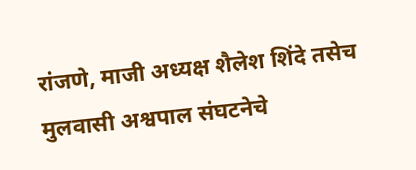रांजणे, माजी अध्यक्ष शैलेश शिंदे तसेच मुलवासी अश्वपाल संघटनेचे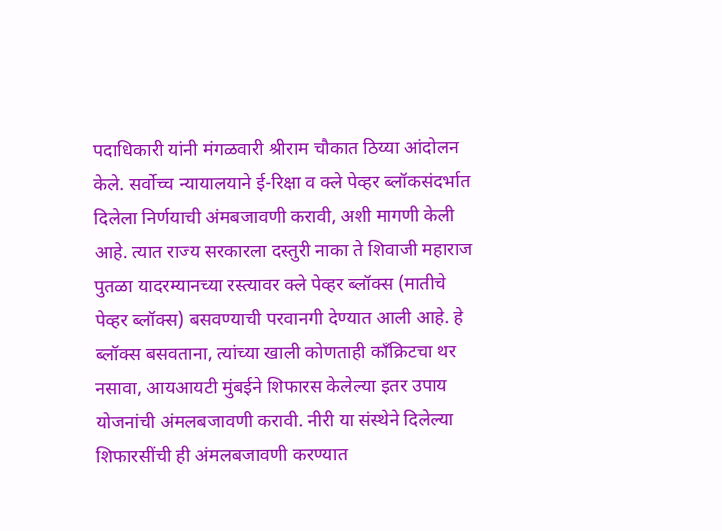पदाधिकारी यांनी मंगळवारी श्रीराम चौकात ठिय्या आंदोलन केले. सर्वोच्च न्यायालयाने ई-रिक्षा व क्ले पेव्हर ब्लॉकसंदर्भात दिलेला निर्णयाची अंमबजावणी करावी, अशी मागणी केली आहे. त्यात राज्य सरकारला दस्तुरी नाका ते शिवाजी महाराज पुतळा यादरम्यानच्या रस्त्यावर क्ले पेव्हर ब्लॉक्स (मातीचे पेव्हर ब्लॉक्स) बसवण्याची परवानगी देण्यात आली आहे. हे ब्लॉक्स बसवताना, त्यांच्या खाली कोणताही काँक्रिटचा थर नसावा, आयआयटी मुंबईने शिफारस केलेल्या इतर उपाय योजनांची अंमलबजावणी करावी. नीरी या संस्थेने दिलेल्या शिफारसींची ही अंमलबजावणी करण्यात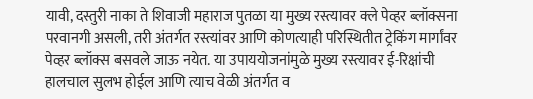यावी, दस्तुरी नाका ते शिवाजी महाराज पुतळा या मुख्य रस्त्यावर क्ले पेव्हर ब्लॉक्सना परवानगी असली, तरी अंतर्गत रस्त्यांवर आणि कोणत्याही परिस्थितीत ट्रेकिंग मार्गांवर पेव्हर ब्लॉक्स बसवले जाऊ नयेत. या उपाययोजनांमुळे मुख्य रस्त्यावर ई-रिक्षांची हालचाल सुलभ होईल आणि त्याच वेळी अंतर्गत व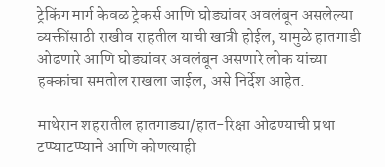ट्रेकिंग मार्ग केवळ ट्रेकर्स आणि घोड्यांवर अवलंबून असलेल्या व्यक्तींसाठी राखीव राहतील याची खात्री होईल, यामुळे हातगाडी ओढणारे आणि घोड्यांवर अवलंबून असणारे लोक यांच्या हक्कांचा समतोल राखला जाईल, असे निर्देश आहेत.

माथेरान शहरातील हातगाड्या/हात-रिक्षा ओढण्याची प्रथा टप्प्याटप्प्याने आणि कोणत्याही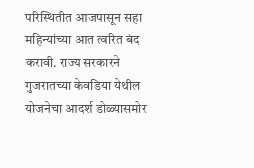परिस्थितीत आजपासून सहा महिन्यांच्या आत त्वरित बंद करावी. राज्य सरकारने गुजरातच्या केवडिया येथील योजनेचा आदर्श डोळ्यासमोर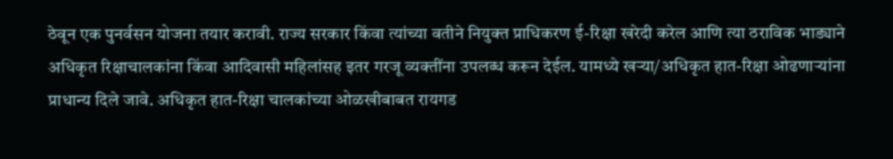ठेवून एक पुनर्वसन योजना तयार करावी. राज्य सरकार किंवा त्यांच्या वतीने नियुक्त प्राधिकरण ई-रिक्षा खरेदी करेल आणि त्या ठराविक भाड्याने अधिकृत रिक्षाचालकांना किंवा आदिवासी महिलांसह इतर गरजू व्यक्तींना उपलब्ध करून देईल. यामध्ये खऱ्या/अधिकृत हात-रिक्षा ओढणाऱ्यांना प्राधान्य दिले जावे. अधिकृत हात-रिक्षा चालकांच्या ओळखीबाबत रायगड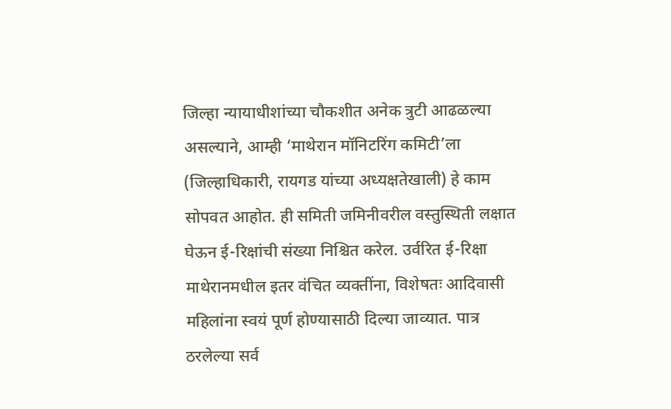जिल्हा न्यायाधीशांच्या चौकशीत अनेक त्रुटी आढळल्या असल्याने, आम्ही ‌‘माथेरान मॉनिटरिंग कमिटी’ला (जिल्हाधिकारी, रायगड यांच्या अध्यक्षतेखाली) हे काम सोपवत आहोत. ही समिती जमिनीवरील वस्तुस्थिती लक्षात घेऊन ई-रिक्षांची संख्या निश्चित करेल. उर्वरित ई-रिक्षा माथेरानमधील इतर वंचित व्यक्तींना, विशेषतः आदिवासी महिलांना स्वयं पूर्ण होण्यासाठी दिल्या जाव्यात. पात्र ठरलेल्या सर्व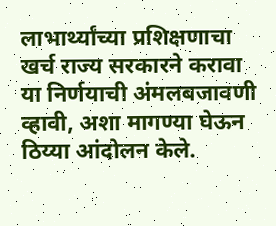लाभार्थ्यांच्या प्रशिक्षणाचा खर्च राज्य सरकारने करावा या निर्णयाची अंमलबजावणी व्हावी, अशा मागण्या घेऊन ठिय्या आंदोलन केले.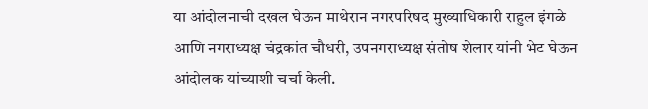या आंदोलनाची दखल घेऊन माथेरान नगरपरिषद मुख्याधिकारी राहुल इंगळे आणि नगराध्यक्ष चंद्रकांत चौधरी, उपनगराध्यक्ष संतोष शेलार यांनी भेट घेऊन आंदोलक यांच्याशी चर्चा केली.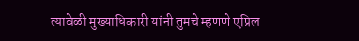त्यावेळी मुख्याधिकारी यांनी तुमचे म्हणणे एप्रिल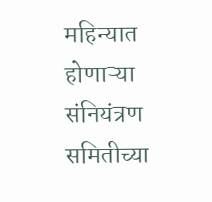महिन्यात होणाऱ्या संनियंत्रण समितीच्या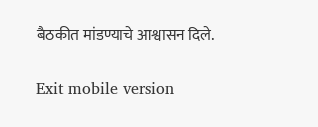बैठकीत मांडण्याचे आश्वासन दिले.

Exit mobile version